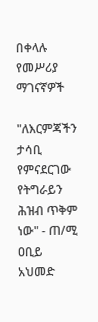በቀላሉ የመሥሪያ ማገናኛዎች

"ለእርምጃችን ታሳቢ የምናደርገው የትግራይን ሕዝብ ጥቅም ነው" - ጠ/ሚ ዐቢይ አህመድ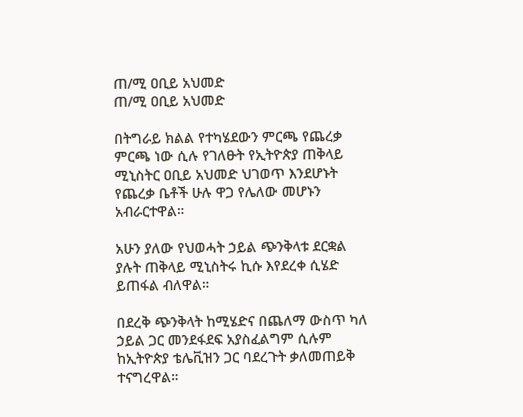ጠ/ሚ ዐቢይ አህመድ
ጠ/ሚ ዐቢይ አህመድ

በትግራይ ክልል የተካሄደውን ምርጫ የጨረቃ ምርጫ ነው ሲሉ የገለፁት የኢትዮጵያ ጠቅላይ ሚኒስትር ዐቢይ አህመድ ህገወጥ እንደሆኑት የጨረቃ ቤቶች ሁሉ ዋጋ የሌለው መሆኑን አብራርተዋል።

አሁን ያለው የህወሓት ኃይል ጭንቅላቱ ደርቋል ያሉት ጠቅላይ ሚኒስትሩ ኪሱ እየደረቀ ሲሄድ ይጠፋል ብለዋል።

በደረቅ ጭንቅላት ከሚሄድና በጨለማ ውስጥ ካለ ኃይል ጋር መንደፋደፍ አያስፈልግም ሲሉም ከኢትዮጵያ ቴሌቪዝን ጋር ባደረጉት ቃለመጠይቅ ተናግረዋል።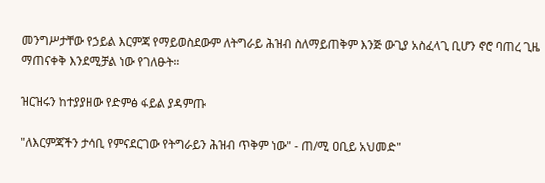መንግሥታቸው የኃይል እርምጃ የማይወስደውም ለትግራይ ሕዝብ ስለማይጠቅም እንጅ ውጊያ አስፈላጊ ቢሆን ኖሮ ባጠረ ጊዜ ማጠናቀቅ እንደሚቻል ነው የገለፁት።

ዝርዝሩን ከተያያዘው የድምፅ ፋይል ያዳምጡ

"ለእርምጃችን ታሳቢ የምናደርገው የትግራይን ሕዝብ ጥቅም ነው" - ጠ/ሚ ዐቢይ አህመድ"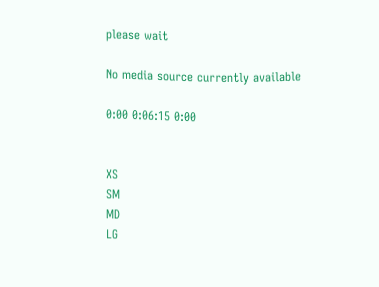please wait

No media source currently available

0:00 0:06:15 0:00


XS
SM
MD
LG